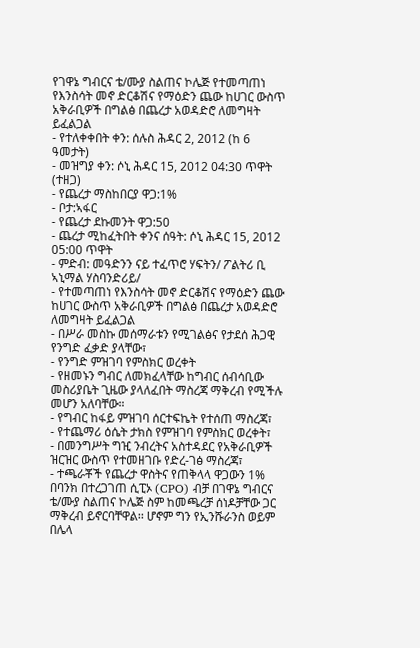የገዋኔ ግብርና ቴ/ሙያ ስልጠና ኮሌጅ የተመጣጠነ የእንስሳት መኖ ድርቆሽና የማዕድን ጨው ከሀገር ውስጥ አቅራቢዎች በግልፅ በጨረታ አወዳድሮ ለመግዛት ይፈልጋል
- የተለቀቀበት ቀን: ሰሉስ ሕዳር 2, 2012 (ከ 6 ዓመታት)
- መዝግያ ቀን: ሶኒ ሕዳር 15, 2012 04:30 ጥዋት (ተዘጋ)
- የጨረታ ማስከበርያ ዋጋ:1%
- ቦታ:ኣፋር
- የጨረታ ደኩመንት ዋጋ:50
- ጨረታ ሚከፈትበት ቀንና ሰዓት: ሶኒ ሕዳር 15, 2012 05:00 ጥዋት
- ምድብ: መዓድንን ናይ ተፈጥሮ ሃፍትን/ ፖልትሪ ቢ ኣኒማል ሃስባንድሪይ/
- የተመጣጠነ የእንስሳት መኖ ድርቆሽና የማዕድን ጨው ከሀገር ውስጥ አቅራቢዎች በግልፅ በጨረታ አወዳድሮ ለመግዛት ይፈልጋል
- በሥራ መስኩ መሰማራቱን የሚገልፅና የታደሰ ሕጋዊ የንግድ ፈቃድ ያላቸው፣
- የንግድ ምዝገባ የምስክር ወረቀት
- የዘመኑን ግብር ለመክፈላቸው ከግብር ሰብሳቢው መስሪያቤት ጊዜው ያላለፈበት ማስረጃ ማቅረብ የሚችሉ መሆን አለባቸው።
- የግብር ከፋይ ምዝገባ ሰርተፍኬት የተሰጠ ማስረጃ፣
- የተጨማሪ ዕሴት ታክስ የምዝገባ የምስክር ወረቀት፣
- በመንግሥት ግዢ ንብረትና አስተዳደር የአቅራቢዎች ዝርዝር ውስጥ የተመዘገቡ የድረ-ገፅ ማስረጃ፣
- ተጫራቾች የጨረታ ዋስትና የጠቅላላ ዋጋውን 1% በባንክ በተረጋገጠ ሲፒኦ (CPO) ብቻ በገዋኔ ግብርና ቴ/ሙያ ስልጠና ኮሌጅ ስም ከመጫረቻ ሰነዶቻቸው ጋር ማቅረብ ይኖርባቸዋል፡፡ ሆኖም ግን የኢንሹራንስ ወይም በሌላ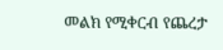መልክ የሚቀርብ የጨረታ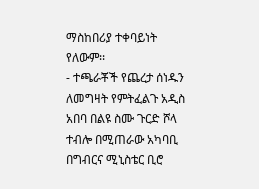ማስከበሪያ ተቀባይነት የለውም፡፡
- ተጫራቾች የጨረታ ሰነዱን ለመግዛት የምትፈልጉ አዲስ አበባ በልዩ ስሙ ጉርድ ሾላ ተብሎ በሚጠራው አካባቢ በግብርና ሚኒስቴር ቢሮ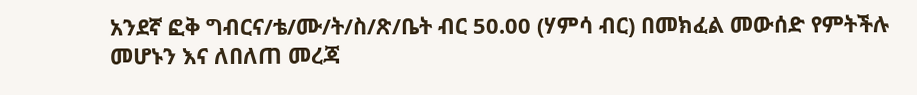አንደኛ ፎቅ ግብርና/ቴ/ሙ/ት/ስ/ጽ/ቤት ብር 50.00 (ሃምሳ ብር) በመክፈል መውሰድ የምትችሉ መሆኑን እና ለበለጠ መረጃ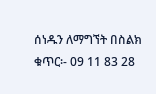ሰነዱን ለማግኘት በስልክ ቁጥር፡- 09 11 83 28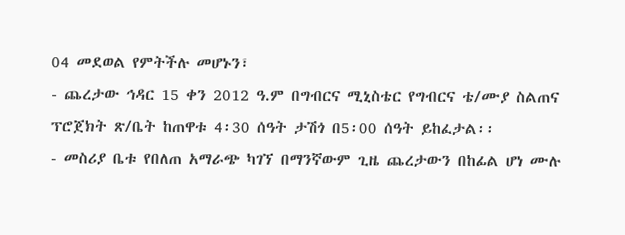04 መደወል የምትችሉ መሆኑን፣
- ጨረታው ኅዳር 15 ቀን 2012 ዓ.ም በግብርና ሚኒስቴር የግብርና ቴ/ሙያ ስልጠና ፕሮጀክት ጽ/ቤት ከጠዋቱ 4፡30 ሰዓት ታሽጎ በ5፡00 ሰዓት ይከፈታል፡፡
- መስሪያ ቤቱ የበለጠ አማራጭ ካገኘ በማንኛውም ጊዜ ጨረታውን በከፊል ሆነ ሙሉ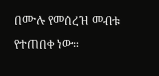በሙሉ የመሰረዝ መብቱ የተጠበቀ ነው።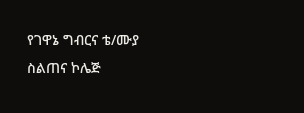የገዋኔ ግብርና ቴ/ሙያ ስልጠና ኮሌጅ